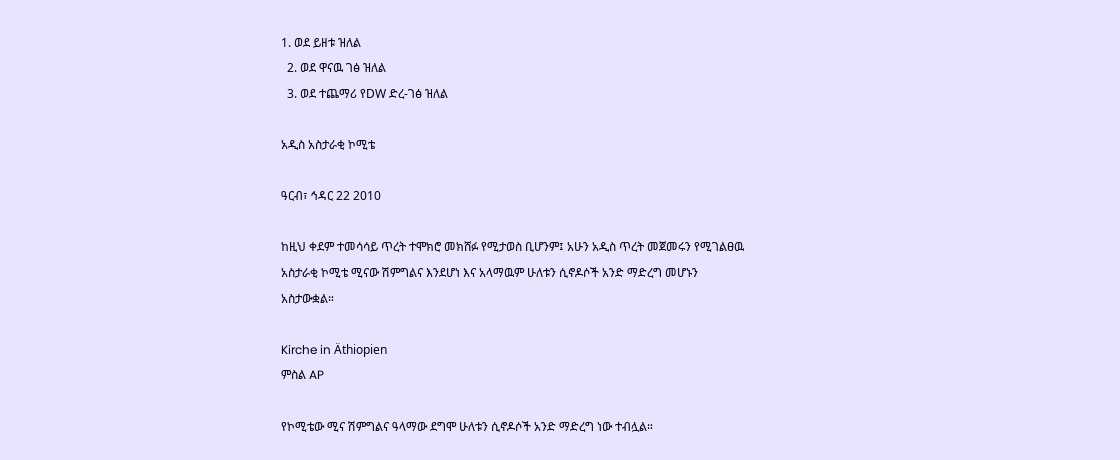1. ወደ ይዘቱ ዝለል
  2. ወደ ዋናዉ ገፅ ዝለል
  3. ወደ ተጨማሪ የDW ድረ-ገፅ ዝለል

አዲስ አስታራቂ ኮሚቴ

ዓርብ፣ ኅዳር 22 2010

ከዚህ ቀደም ተመሳሳይ ጥረት ተሞክሮ መክሸፉ የሚታወስ ቢሆንም፤ አሁን አዲስ ጥረት መጀመሩን የሚገልፀዉ አስታራቂ ኮሚቴ ሚናው ሽምግልና እንደሆነ እና አላማዉም ሁለቱን ሲኖዶሶች አንድ ማድረግ መሆኑን አስታውቋል።

Kirche in Äthiopien
ምስል AP

የኮሚቴው ሚና ሽምግልና ዓላማው ደግሞ ሁለቱን ሲኖዶሶች አንድ ማድረግ ነው ተብሏል።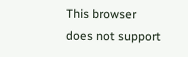This browser does not support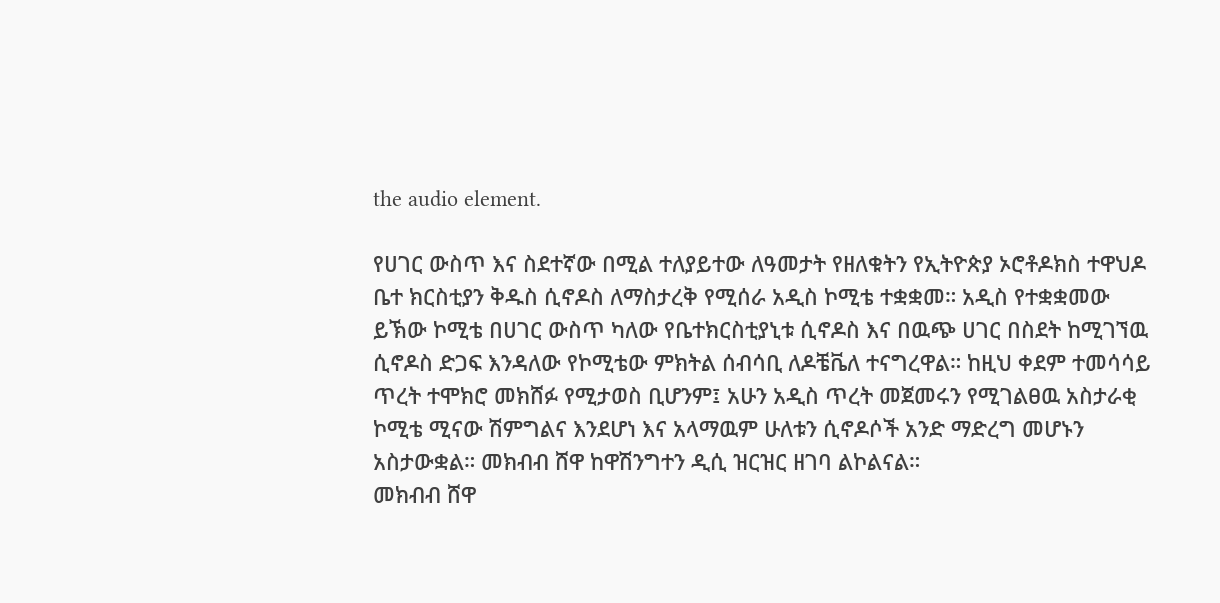the audio element.

የሀገር ውስጥ እና ስደተኛው በሚል ተለያይተው ለዓመታት የዘለቁትን የኢትዮጵያ ኦሮቶዶክስ ተዋህዶ ቤተ ክርስቲያን ቅዱስ ሲኖዶስ ለማስታረቅ የሚሰራ አዲስ ኮሚቴ ተቋቋመ። አዲስ የተቋቋመው ይኽው ኮሚቴ በሀገር ውስጥ ካለው የቤተክርስቲያኒቱ ሲኖዶስ እና በዉጭ ሀገር በስደት ከሚገኘዉ ሲኖዶስ ድጋፍ እንዳለው የኮሚቴው ምክትል ሰብሳቢ ለዶቼቬለ ተናግረዋል። ከዚህ ቀደም ተመሳሳይ ጥረት ተሞክሮ መክሸፉ የሚታወስ ቢሆንም፤ አሁን አዲስ ጥረት መጀመሩን የሚገልፀዉ አስታራቂ ኮሚቴ ሚናው ሽምግልና እንደሆነ እና አላማዉም ሁለቱን ሲኖዶሶች አንድ ማድረግ መሆኑን አስታውቋል። መክብብ ሸዋ ከዋሽንግተን ዲሲ ዝርዝር ዘገባ ልኮልናል።
መክብብ ሸዋ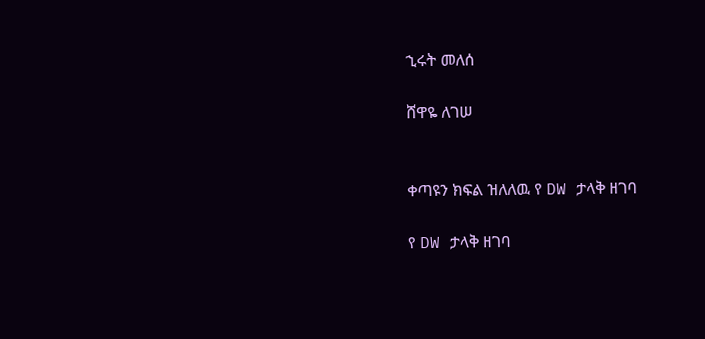ኂሩት መለሰ

ሸዋዬ ለገሠ


ቀጣዩን ክፍል ዝለለዉ የ DW ታላቅ ዘገባ

የ DW ታላቅ ዘገባ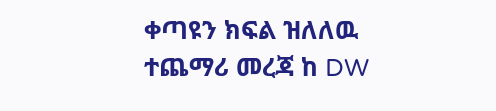ቀጣዩን ክፍል ዝለለዉ ተጨማሪ መረጃ ከ DW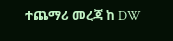ተጨማሪ መረጃ ከ DW